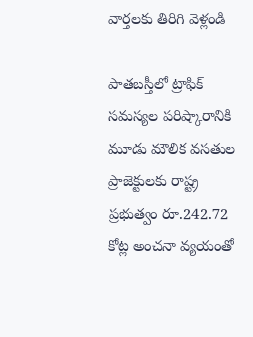వార్తలకు తిరిగి వెళ్లండి

పాతబస్తీలో ట్రాఫిక్ సమస్యల పరిష్కారానికి మూడు మౌలిక వసతుల ప్రాజెక్టులకు రాష్ట్ర ప్రభుత్వం రూ.242.72 కోట్ల అంచనా వ్యయంతో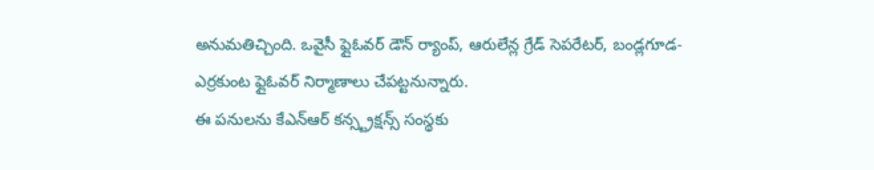అనుమతిచ్చింది. ఒవైసీ ఫ్లైఓవర్ డౌన్ ర్యాంప్, ఆరులేన్ల గ్రేడ్ సెపరేటర్, బండ్లగూడ-ఎర్రకుంట ఫ్లైఓవర్ నిర్మాణాలు చేపట్టనున్నారు.
ఈ పనులను కేఎన్ఆర్ కన్స్ట్రక్షన్స్ సంస్థకు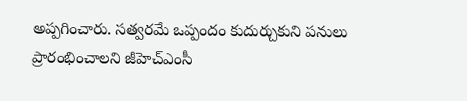అప్పగించారు. సత్వరమే ఒప్పందం కుదుర్చుకుని పనులు ప్రారంభించాలని జీహెచ్ఎంసీ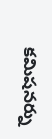కమిషనర్ను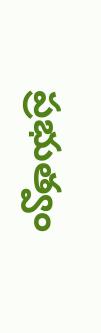ప్రభుత్వం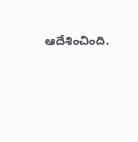ఆదేశించింది.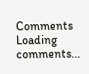Comments
Loading comments...